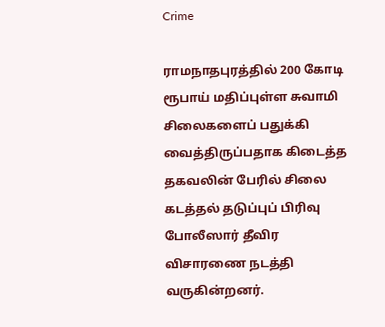Crime

ராமநாதபுரத்தில் 200 கோடி ரூபாய் மதிப்புள்ள சுவாமி சிலைகளைப் பதுக்கி வைத்திருப்பதாக கிடைத்த தகவலின் பேரில் சிலை கடத்தல் தடுப்புப் பிரிவு போலீஸார் தீவிர விசாரணை நடத்தி வருகின்றனர்.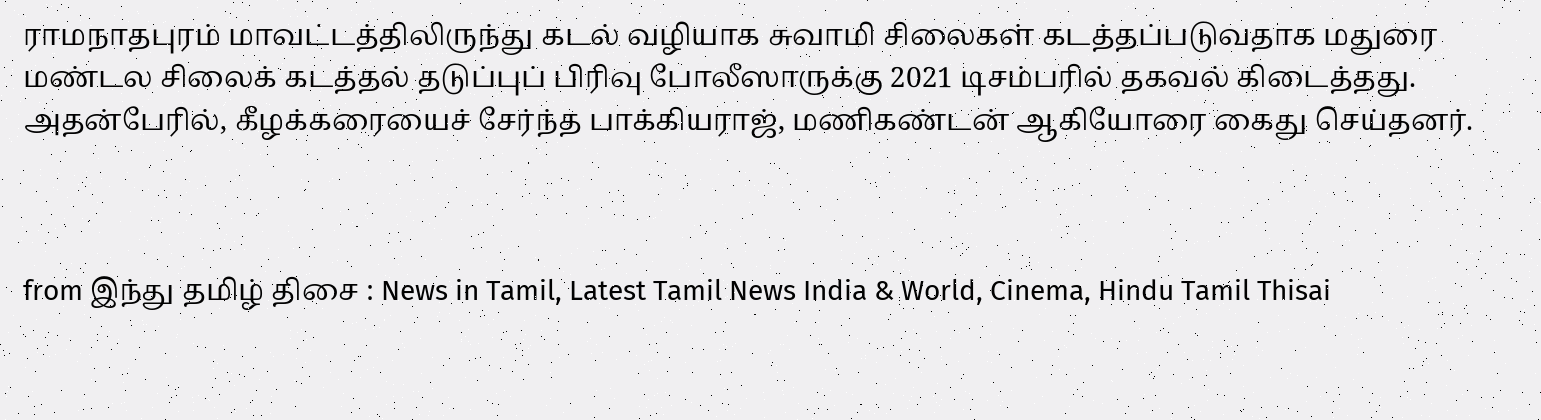ராமநாதபுரம் மாவட்டத்திலிருந்து கடல் வழியாக சுவாமி சிலைகள் கடத்தப்படுவதாக மதுரை மண்டல சிலைக் கடத்தல் தடுப்புப் பிரிவு போலீஸாருக்கு 2021 டிசம்பரில் தகவல் கிடைத்தது. அதன்பேரில், கீழக்கரையைச் சேர்ந்த பாக்கியராஜ், மணிகண்டன் ஆகியோரை கைது செய்தனர்.



from இந்து தமிழ் திசை : News in Tamil, Latest Tamil News India & World, Cinema, Hindu Tamil Thisai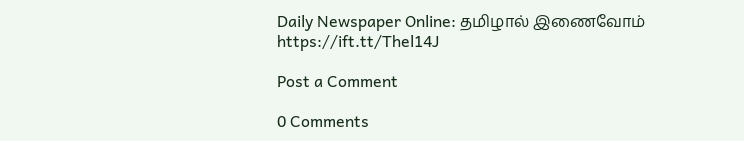Daily Newspaper Online: தமிழால் இணைவோம் https://ift.tt/Thel14J

Post a Comment

0 Comments